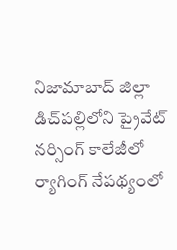నిజామాబాద్ జిల్లా డిచ్‌పల్లిలోని ప్రైవేట్ నర్సింగ్ కాలేజీలో ర్యాగింగ్ నేపథ్యంలో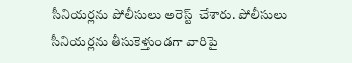సీనియర్లను పోలీసులు అరెస్ట్  చేశారు. పోలీసులు సీనియర్లను తీసుకెళ్తుండగా వారిపై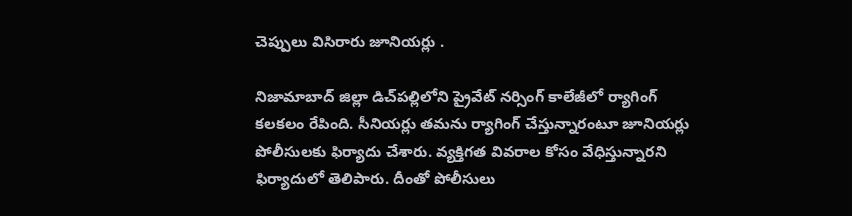చెప్పులు విసిరారు జూనియర్లు .

నిజామాబాద్ జిల్లా డిచ్‌పల్లిలోని ప్రైవేట్ నర్సింగ్ కాలేజీలో ర్యాగింగ్ కలకలం రేపింది. సీనియర్లు తమను ర్యాగింగ్ చేస్తున్నారంటూ జూనియర్లు పోలీసులకు ఫిర్యాదు చేశారు. వ్యక్తిగత వివరాల కోసం వేధిస్తున్నారని ఫిర్యాదులో తెలిపారు. దీంతో పోలీసులు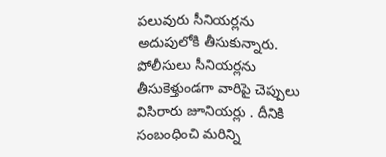పలువురు సీనియర్లను అదుపులోకి తీసుకున్నారు. పోలీసులు సీనియర్లను తీసుకెళ్తుండగా వారిపై చెప్పులు విసిరారు జూనియర్లు . దీనికి సంబంధించి మరిన్ని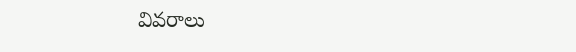వివరాలు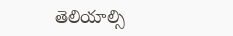తెలియాల్సి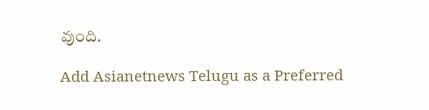వుంది.

Add Asianetnews Telugu as a Preferred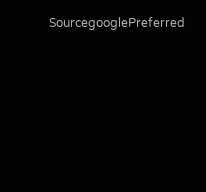SourcegooglePreferred